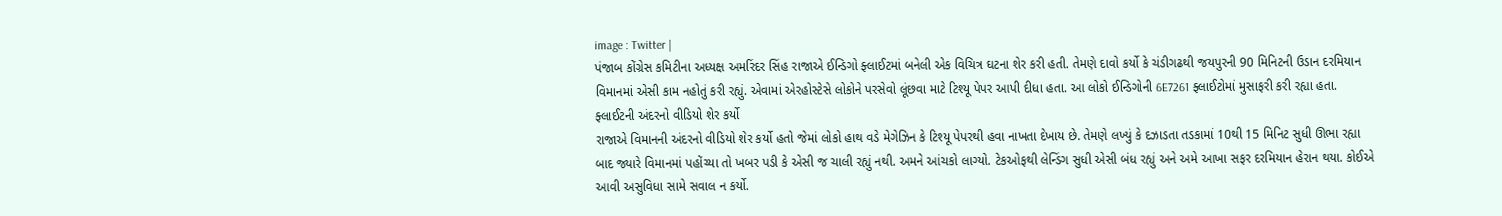image : Twitter |
પંજાબ કોંગ્રેસ કમિટીના અધ્યક્ષ અમરિંદર સિંહ રાજાએ ઈન્ડિગો ફ્લાઈટમાં બનેલી એક વિચિત્ર ઘટના શેર કરી હતી. તેમણે દાવો કર્યો કે ચંડીગઢથી જયપુરની 90 મિનિટની ઉડાન દરમિયાન વિમાનમાં એસી કામ નહોતું કરી રહ્યું. એવામાં એરહોસ્ટેસે લોકોને પરસેવો લૂંછવા માટે ટિશ્યૂ પેપર આપી દીધા હતા. આ લોકો ઈન્ડિગોની 6E7261 ફ્લાઈટોમાં મુસાફરી કરી રહ્યા હતા.
ફ્લાઈટની અંદરનો વીડિયો શેર કર્યો
રાજાએ વિમાનની અંદરનો વીડિયો શેર કર્યો હતો જેમાં લોકો હાથ વડે મેગેઝિન કે ટિશ્યૂ પેપરથી હવા નાખતા દેખાય છે. તેમણે લખ્યું કે દઝાડતા તડકામાં 10થી 15 મિનિટ સુધી ઊભા રહ્યા બાદ જ્યારે વિમાનમાં પહોંચ્યા તો ખબર પડી કે એસી જ ચાલી રહ્યું નથી. અમને આંચકો લાગ્યો. ટેકઓફથી લેન્ડિંગ સુધી એસી બંધ રહ્યું અને અમે આખા સફર દરમિયાન હેરાન થયા. કોઈએ આવી અસુવિધા સામે સવાલ ન કર્યો.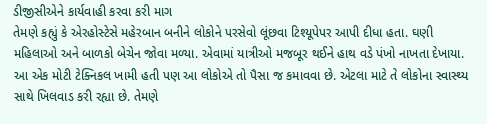ડીજીસીએને કાર્યવાહી કરવા કરી માગ
તેમણે કહ્યું કે એરહોસ્ટેસે મહેરબાન બનીને લોકોને પરસેવો લૂંછવા ટિશ્યૂપેપર આપી દીધા હતા. ઘણી મહિલાઓ અને બાળકો બેચેન જોવા મળ્યા. એવામાં યાત્રીઓ મજબૂર થઈને હાથ વડે પંખો નાખતા દેખાયા. આ એક મોટી ટેક્નિકલ ખામી હતી પણ આ લોકોએ તો પૈસા જ કમાવવા છે. એટલા માટે તે લોકોના સ્વાસ્થ્ય સાથે ખિલવાડ કરી રહ્યા છે. તેમણે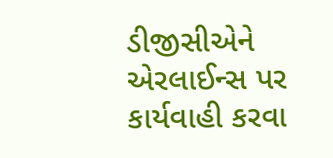ડીજીસીએને એરલાઈન્સ પર કાર્યવાહી કરવા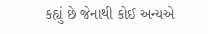કહ્યું છે જેનાથી કોઈ અન્યએ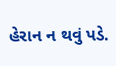હેરાન ન થવું પડે.